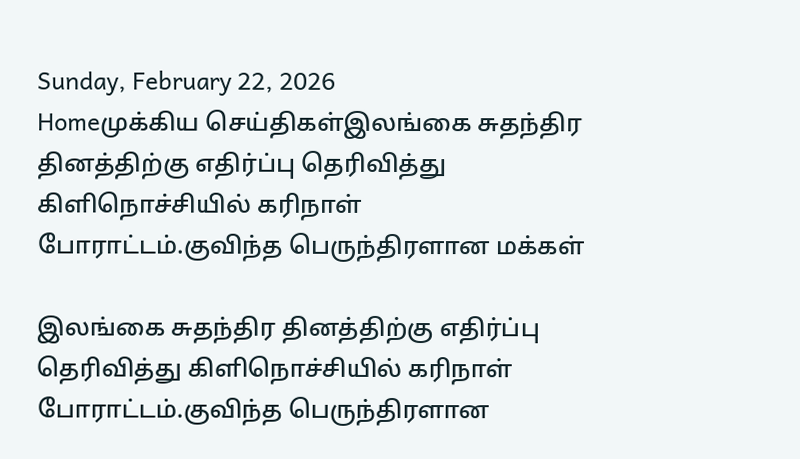Sunday, February 22, 2026
Homeமுக்கிய செய்திகள்இலங்கை சுதந்திர தினத்திற்கு எதிர்ப்பு தெரிவித்து கிளிநொச்சியில் கரிநாள் போராட்டம்.குவிந்த பெருந்திரளான மக்கள்

இலங்கை சுதந்திர தினத்திற்கு எதிர்ப்பு தெரிவித்து கிளிநொச்சியில் கரிநாள் போராட்டம்.குவிந்த பெருந்திரளான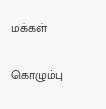மக்கள்

கொழும்பு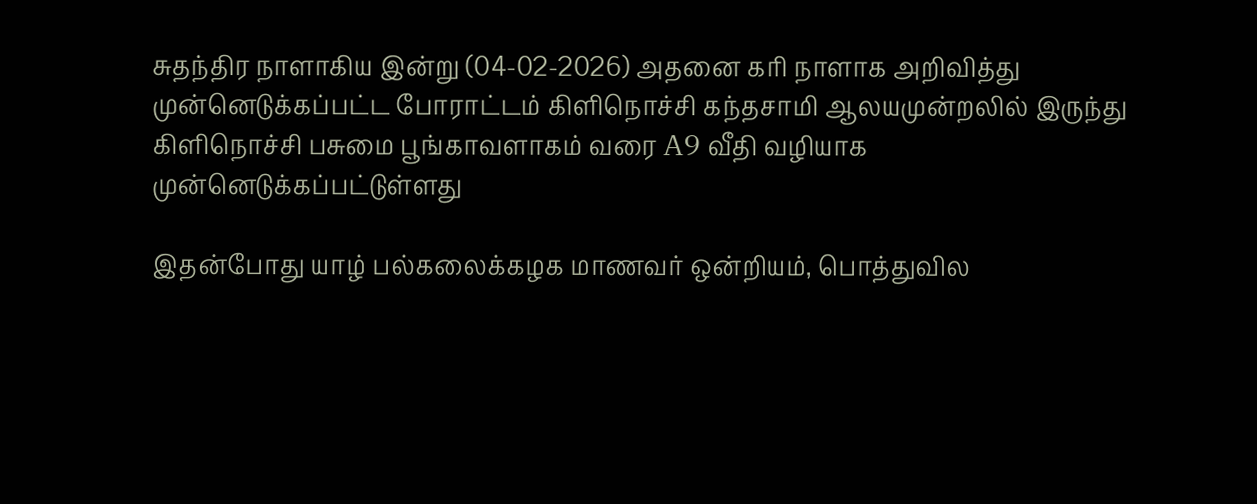சுதந்திர நாளாகிய இன்று (04-02-2026) அதனை கரி நாளாக அறிவித்து முன்னெடுக்கப்பட்ட போராட்டம் கிளிநொச்சி கந்தசாமி ஆலயமுன்றலில் இருந்து கிளிநொச்சி பசுமை பூங்காவளாகம் வரை A9 வீதி வழியாக முன்னெடுக்கப்பட்டுள்ளது

இதன்போது யாழ் பல்கலைக்கழக மாணவர் ஒன்றியம், பொத்துவில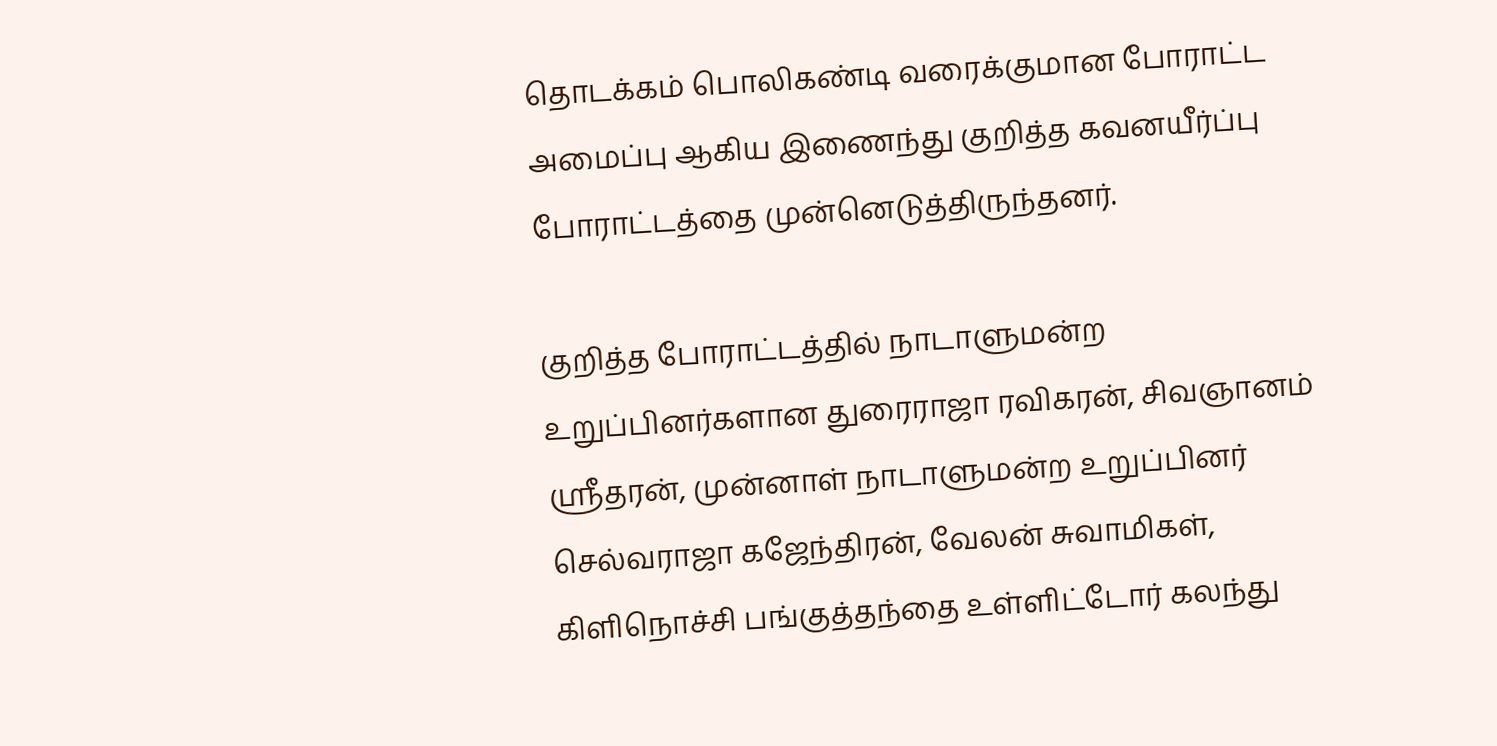தொடக்கம் பொலிகண்டி வரைக்குமான போராட்ட அமைப்பு ஆகிய இணைந்து குறித்த கவனயீர்ப்பு போராட்டத்தை முன்னெடுத்திருந்தனர்.

குறித்த போராட்டத்தில் நாடாளுமன்ற உறுப்பினர்களான துரைராஜா ரவிகரன், சிவஞானம் ஸ்ரீதரன், முன்னாள் நாடாளுமன்ற உறுப்பினர் செல்வராஜா கஜேந்திரன், வேலன் சுவாமிகள், கிளிநொச்சி பங்குத்தந்தை உள்ளிட்டோர் கலந்து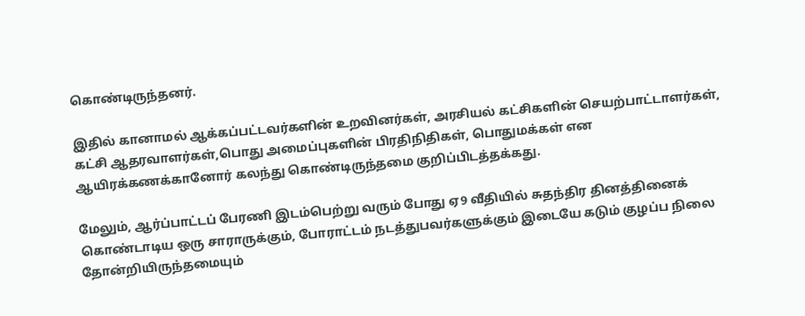கொண்டிருந்தனர்.

இதில் கானாமல் ஆக்கப்பட்டவர்களின் உறவினர்கள், அரசியல் கட்சிகளின் செயற்பாட்டாளர்கள், கட்சி ஆதரவாளர்கள்,பொது அமைப்புகளின் பிரதிநிதிகள், பொதுமக்கள் என ஆயிரக்கணக்கானோர் கலந்து கொண்டிருந்தமை குறிப்பிடத்தக்கது.

மேலும், ஆர்ப்பாட்டப் பேரணி இடம்பெற்று வரும் போது ஏ9 வீதியில் சுதந்திர தினத்தினைக் கொண்டாடிய ஒரு சாராருக்கும், போராட்டம் நடத்துபவர்களுக்கும் இடையே கடும் குழப்ப நிலை தோன்றியிருந்தமையும்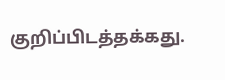குறிப்பிடத்தக்கது.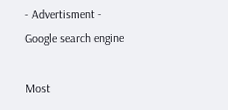- Advertisment -
Google search engine

Most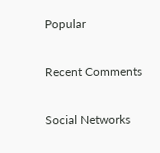Popular

Recent Comments

Social Networks